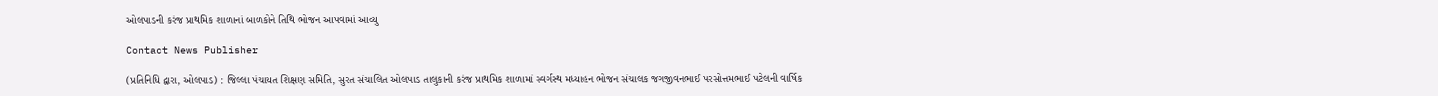ઓલપાડની કરંજ પ્રાથમિક શાળાનાં બાળકોને તિથિ ભોજન આપવામાં આવ્યુ

Contact News Publisher

(પ્રતિનિધિ દ્વારા, ઓલપાડ) : જિલ્લા પંચાયત શિક્ષણ સમિતિ, સુરત સંચાલિત ઓલપાડ તાલુકાની કરંજ પ્રાથમિક શાળામાં સ્વર્ગસ્થ મધ્યાહન ભોજન સંચાલક જગજીવનભાઈ પરસોત્તમભાઈ પટેલની વાર્ષિક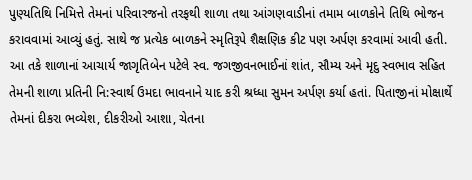પુણ્યતિથિ નિમિત્તે તેમનાં પરિવારજનો તરફથી શાળા તથા આંગણવાડીનાં તમામ બાળકોને તિથિ ભોજન કરાવવામાં આવ્યું હતું. સાથે જ પ્રત્યેક બાળકને સ્મૃતિરૂપે શૈક્ષણિક કીટ પણ અર્પણ કરવામાં આવી હતી.
આ તકે શાળાનાં આચાર્ય જાગૃતિબેન પટેલે સ્વ. જગજીવનભાઈનાં શાંત, સૌમ્ય અને મૃદુ સ્વભાવ સહિત તેમની શાળા પ્રતિની નિ:સ્વાર્થ ઉમદા ભાવનાને યાદ કરી શ્રધ્ધા સુમન અર્પણ કર્યા હતાં. પિતાજીનાં મોક્ષાર્થે તેમનાં દીકરા ભવ્યેશ, દીકરીઓ આશા, ચેતના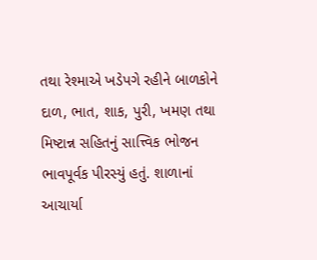તથા રેશ્માએ ખડેપગે રહીને બાળકોને દાળ, ભાત, શાક, પુરી, ખમણ તથા મિષ્ટાન્ન સહિતનું સાત્ત્વિક ભોજન ભાવપૂર્વક પીરસ્યું હતું. શાળાનાં આચાર્યા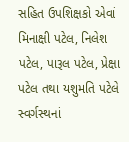સહિત ઉપશિક્ષકો એવાં મિનાક્ષી પટેલ, નિલેશ પટેલ, પારૂલ પટેલ, પ્રેક્ષા પટેલ તથા યશુમતિ પટેલે સ્વર્ગસ્થનાં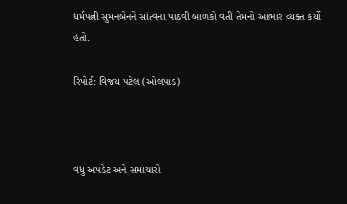ધર્મપત્ની સુમનબેનને સાંત્વના પાઠવી બાળકો વતી તેમનો આભાર વ્યક્ત કર્યો હતો.

રિપોર્ટ: વિજય પટેલ (ઓલપાડ)



વધુ અપડેટ અને સમાચારો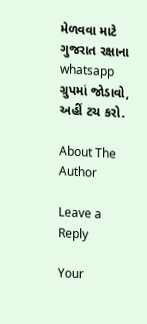મેળવવા માટે ગુજરાત રક્ષાના whatsapp ગ્રુપમાં જોડાવો, અહીં ટચ કરો.

About The Author

Leave a Reply

Your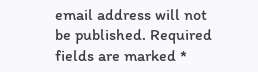email address will not be published. Required fields are marked *